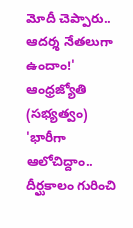మోదీ చెప్పారు.. ఆదర్శ నేతలుగా ఉందాం!' ఆంధ్రజ్యోతి (సభ్యత్వం)
'భారీగా ఆలోచిద్దాం.. దీర్ఘకాలం గురించి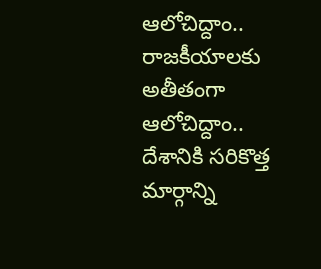ఆలోచిద్దాం.. రాజకీయాలకు అతీతంగా ఆలోచిద్దాం.. దేశానికి సరికొత్త మార్గాన్ని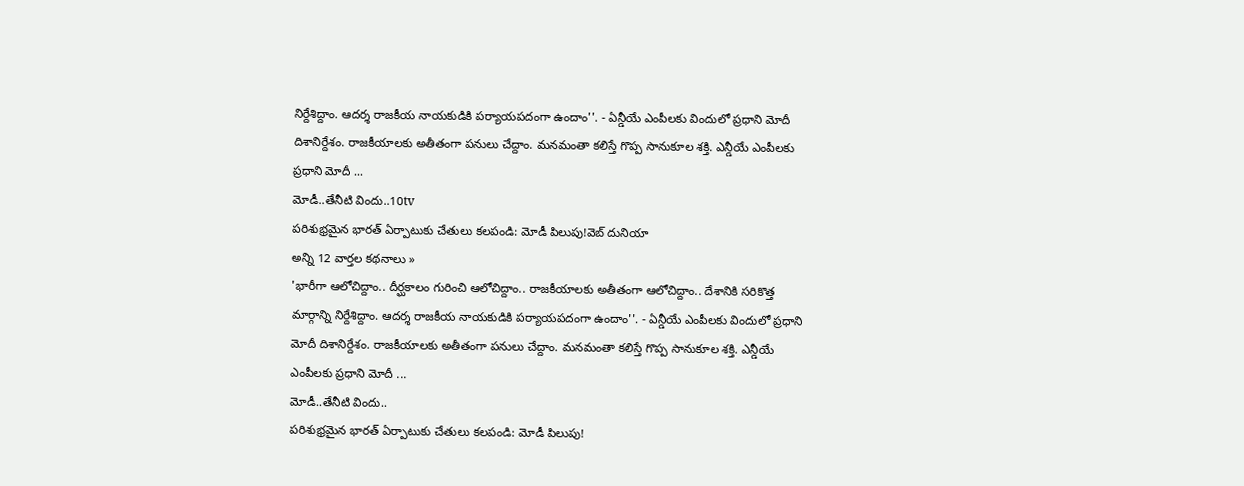నిర్దేశిద్దాం. ఆదర్శ రాజకీయ నాయకుడికి పర్యాయపదంగా ఉందాం''. - ఏన్డీయే ఎంపీలకు విందులో ప్రధాని మోదీ దిశానిర్దేశం. రాజకీయాలకు అతీతంగా పనులు చేద్దాం. మనమంతా కలిస్తే గొప్ప సానుకూల శక్తి. ఎన్డీయే ఎంపీలకు ప్రధాని మోదీ ...
మోడీ..తేనీటి విందు..10tv
పరిశుభ్రమైన భారత్ ఏర్పాటుకు చేతులు కలపండి: మోడీ పిలుపు!వెబ్ దునియా
అన్ని 12 వార్తల కథనాలు »
'భారీగా ఆలోచిద్దాం.. దీర్ఘకాలం గురించి ఆలోచిద్దాం.. రాజకీయాలకు అతీతంగా ఆలోచిద్దాం.. దేశానికి సరికొత్త మార్గాన్ని నిర్దేశిద్దాం. ఆదర్శ రాజకీయ నాయకుడికి పర్యాయపదంగా ఉందాం''. - ఏన్డీయే ఎంపీలకు విందులో ప్రధాని మోదీ దిశానిర్దేశం. రాజకీయాలకు అతీతంగా పనులు చేద్దాం. మనమంతా కలిస్తే గొప్ప సానుకూల శక్తి. ఎన్డీయే ఎంపీలకు ప్రధాని మోదీ ...
మోడీ..తేనీటి విందు..
పరిశుభ్రమైన భారత్ ఏర్పాటుకు చేతులు కలపండి: మోడీ పిలుపు!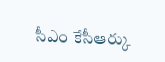సీఎం కేసీఆర్కు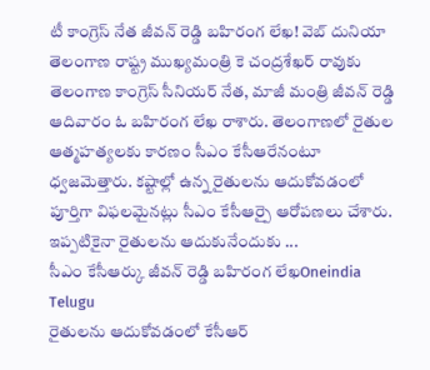టీ కాంగ్రెస్ నేత జీవన్ రెడ్డి బహిరంగ లేఖ! వెబ్ దునియా
తెలంగాణ రాష్ట్ర ముఖ్యమంత్రి కె చంద్రశేఖర్ రావుకు తెలంగాణ కాంగ్రెస్ సీనియర్ నేత, మాజీ మంత్రి జీవన్ రెడ్డి ఆదివారం ఓ బహిరంగ లేఖ రాశారు. తెలంగాణలో రైతుల ఆత్మహత్యలకు కారణం సీఎం కేసీఆరేనంటూ ధ్వజమెత్తారు. కష్టాల్లో ఉన్న రైతులను ఆదుకోవడంలో పూర్తిగా విఫలమైనట్లు సీఎం కేసీఆర్పై ఆరోపణలు చేశారు. ఇప్పటికైనా రైతులను ఆదుకునేందుకు ...
సీఎం కేసీఆర్కు జీవన్ రెడ్డి బహిరంగ లేఖOneindia Telugu
రైతులను ఆదుకోవడంలో కేసీఆర్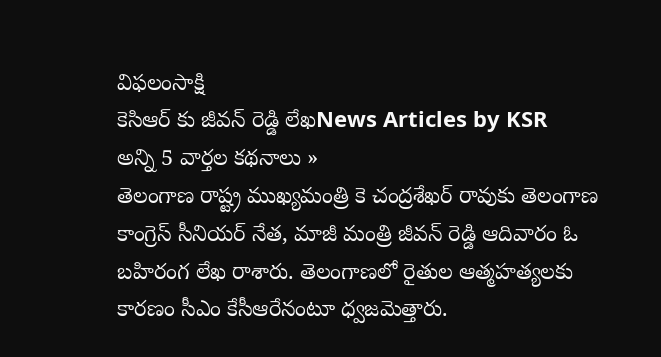విఫలంసాక్షి
కెసిఆర్ కు జీవన్ రెడ్డి లేఖNews Articles by KSR
అన్ని 5 వార్తల కథనాలు »
తెలంగాణ రాష్ట్ర ముఖ్యమంత్రి కె చంద్రశేఖర్ రావుకు తెలంగాణ కాంగ్రెస్ సీనియర్ నేత, మాజీ మంత్రి జీవన్ రెడ్డి ఆదివారం ఓ బహిరంగ లేఖ రాశారు. తెలంగాణలో రైతుల ఆత్మహత్యలకు కారణం సీఎం కేసీఆరేనంటూ ధ్వజమెత్తారు.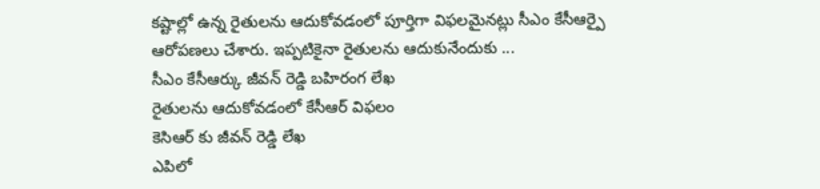కష్టాల్లో ఉన్న రైతులను ఆదుకోవడంలో పూర్తిగా విఫలమైనట్లు సీఎం కేసీఆర్పై ఆరోపణలు చేశారు. ఇప్పటికైనా రైతులను ఆదుకునేందుకు ...
సీఎం కేసీఆర్కు జీవన్ రెడ్డి బహిరంగ లేఖ
రైతులను ఆదుకోవడంలో కేసీఆర్ విఫలం
కెసిఆర్ కు జీవన్ రెడ్డి లేఖ
ఎపిలో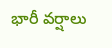భారీ వర్షాలు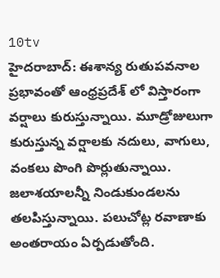10tv
హైదరాబాద్: ఈశాన్య రుతుపవనాల ప్రభావంతో ఆంధ్రప్రదేశ్ లో విస్తారంగా వర్షాలు కురుస్తున్నాయి. మూడ్రోజులుగా కురుస్తున్న వర్షాలకు నదులు, వాగులు, వంకలు పొంగి పొర్లుతున్నాయి. జలాశయాలన్నీ నిండుకుండలను తలపిస్తున్నాయి. పలుచోట్ల రవాణాకు అంతరాయం ఏర్పడుతోంది.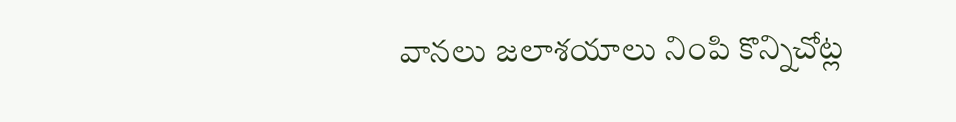వానలు జలాశయాలు నింపి కొన్నిచోట్ల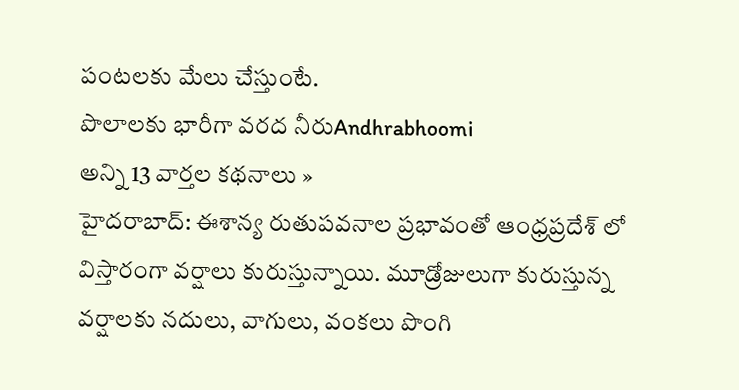పంటలకు మేలు చేస్తుంటే.
పొలాలకు భారీగా వరద నీరుAndhrabhoomi
అన్ని 13 వార్తల కథనాలు »
హైదరాబాద్: ఈశాన్య రుతుపవనాల ప్రభావంతో ఆంధ్రప్రదేశ్ లో విస్తారంగా వర్షాలు కురుస్తున్నాయి. మూడ్రోజులుగా కురుస్తున్న వర్షాలకు నదులు, వాగులు, వంకలు పొంగి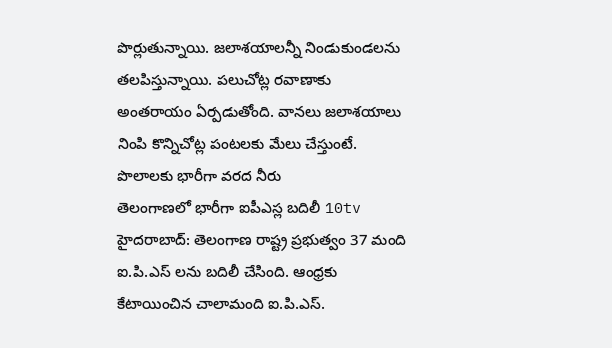పొర్లుతున్నాయి. జలాశయాలన్నీ నిండుకుండలను తలపిస్తున్నాయి. పలుచోట్ల రవాణాకు అంతరాయం ఏర్పడుతోంది. వానలు జలాశయాలు నింపి కొన్నిచోట్ల పంటలకు మేలు చేస్తుంటే.
పొలాలకు భారీగా వరద నీరు
తెలంగాణలో భారీగా ఐపీఎస్ల బదిలీ 10tv
హైదరాబాద్: తెలంగాణ రాష్ట్ర ప్రభుత్వం 37 మంది ఐ.పి.ఎస్ లను బదిలీ చేసింది. ఆంధ్రకు కేటాయించిన చాలామంది ఐ.పి.ఎస్.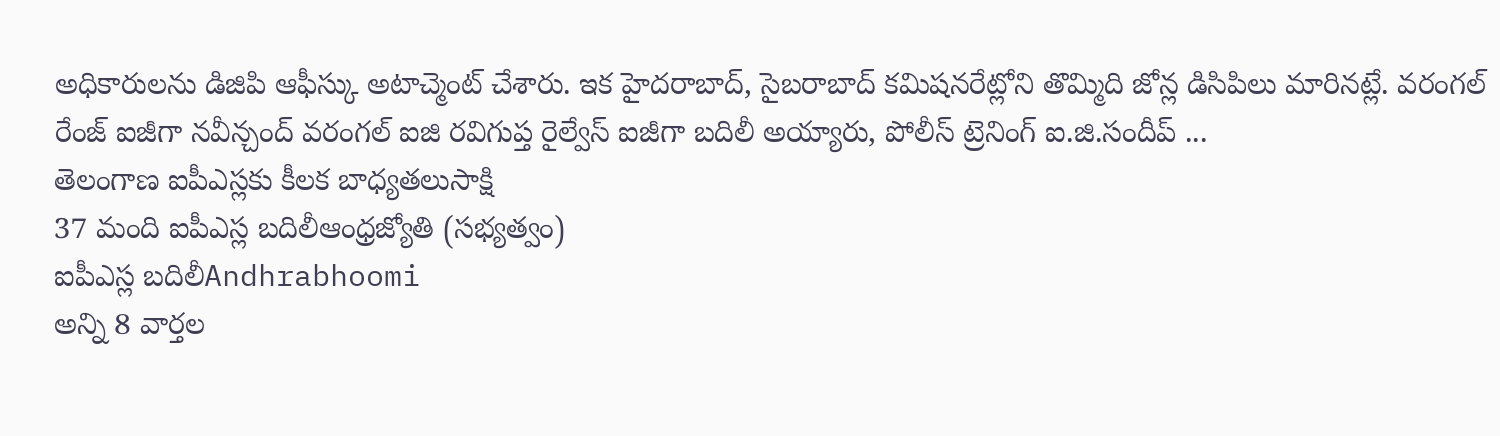అధికారులను డిజిపి ఆఫీస్కు అటాచ్మెంట్ చేశారు. ఇక హైదరాబాద్, సైబరాబాద్ కమిషనరేట్లోని తొమ్మిది జోన్ల డిసిపిలు మారినట్లే. వరంగల్ రేంజ్ ఐజీగా నవీన్చంద్ వరంగల్ ఐజి రవిగుప్త రైల్వేస్ ఐజీగా బదిలీ అయ్యారు, పోలీస్ ట్రెనింగ్ ఐ.జి.సందీప్ ...
తెలంగాణ ఐపీఎస్లకు కీలక బాధ్యతలుసాక్షి
37 మంది ఐపీఎస్ల బదిలీఆంధ్రజ్యోతి (సభ్యత్వం)
ఐపీఎస్ల బదిలీAndhrabhoomi
అన్ని 8 వార్తల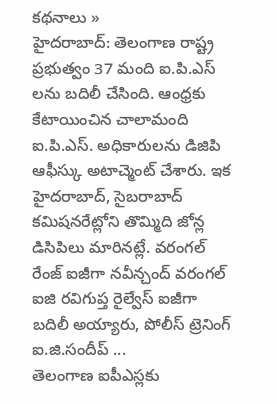కథనాలు »
హైదరాబాద్: తెలంగాణ రాష్ట్ర ప్రభుత్వం 37 మంది ఐ.పి.ఎస్ లను బదిలీ చేసింది. ఆంధ్రకు కేటాయించిన చాలామంది ఐ.పి.ఎస్. అధికారులను డిజిపి ఆఫీస్కు అటాచ్మెంట్ చేశారు. ఇక హైదరాబాద్, సైబరాబాద్ కమిషనరేట్లోని తొమ్మిది జోన్ల డిసిపిలు మారినట్లే. వరంగల్ రేంజ్ ఐజీగా నవీన్చంద్ వరంగల్ ఐజి రవిగుప్త రైల్వేస్ ఐజీగా బదిలీ అయ్యారు, పోలీస్ ట్రెనింగ్ ఐ.జి.సందీప్ ...
తెలంగాణ ఐపీఎస్లకు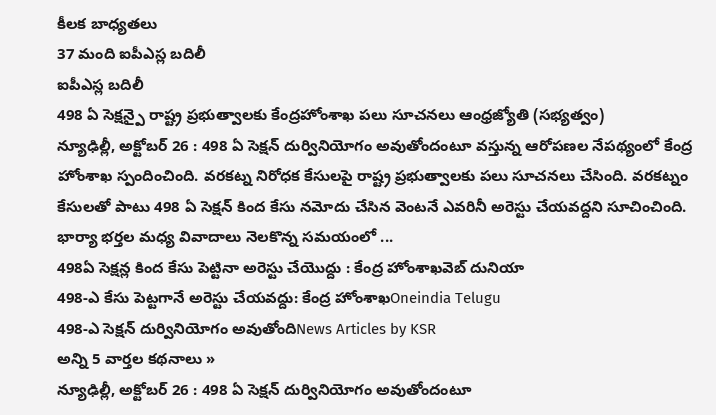కీలక బాధ్యతలు
37 మంది ఐపీఎస్ల బదిలీ
ఐపీఎస్ల బదిలీ
498 ఏ సెక్షన్పై రాష్ట్ర ప్రభుత్వాలకు కేంద్రహోంశాఖ పలు సూచనలు ఆంధ్రజ్యోతి (సభ్యత్వం)
న్యూఢిల్లీ, అక్టోబర్ 26 : 498 ఏ సెక్షన్ దుర్వినియోగం అవుతోందంటూ వస్తున్న ఆరోపణల నేపథ్యంలో కేంద్ర హోంశాఖ స్పందించింది. వరకట్న నిరోధక కేసులపై రాష్ట్ర ప్రభుత్వాలకు పలు సూచనలు చేసింది. వరకట్నం కేసులతో పాటు 498 ఏ సెక్షన్ కింద కేసు నమోదు చేసిన వెంటనే ఎవరినీ అరెస్టు చేయవద్దని సూచించింది. భార్యా భర్తల మధ్య వివాదాలు నెలకొన్న సమయంలో ...
498ఏ సెక్షన్ల కింద కేసు పెట్టినా అరెస్టు చేయొద్దు : కేంద్ర హోంశాఖవెబ్ దునియా
498-ఎ కేసు పెట్టగానే అరెస్టు చేయవద్దు: కేంద్ర హోంశాఖOneindia Telugu
498-ఎ సెక్షన్ దుర్వినియోగం అవుతోందిNews Articles by KSR
అన్ని 5 వార్తల కథనాలు »
న్యూఢిల్లీ, అక్టోబర్ 26 : 498 ఏ సెక్షన్ దుర్వినియోగం అవుతోందంటూ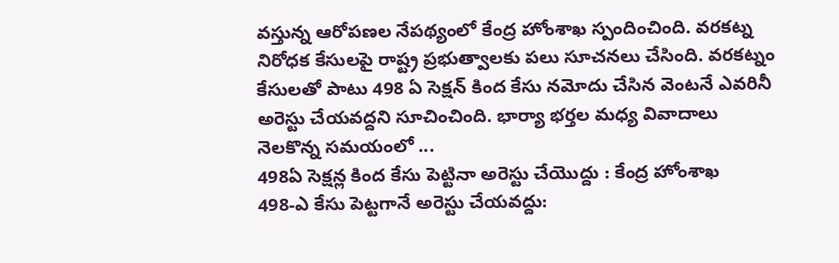వస్తున్న ఆరోపణల నేపథ్యంలో కేంద్ర హోంశాఖ స్పందించింది. వరకట్న నిరోధక కేసులపై రాష్ట్ర ప్రభుత్వాలకు పలు సూచనలు చేసింది. వరకట్నం కేసులతో పాటు 498 ఏ సెక్షన్ కింద కేసు నమోదు చేసిన వెంటనే ఎవరినీ అరెస్టు చేయవద్దని సూచించింది. భార్యా భర్తల మధ్య వివాదాలు నెలకొన్న సమయంలో ...
498ఏ సెక్షన్ల కింద కేసు పెట్టినా అరెస్టు చేయొద్దు : కేంద్ర హోంశాఖ
498-ఎ కేసు పెట్టగానే అరెస్టు చేయవద్దు: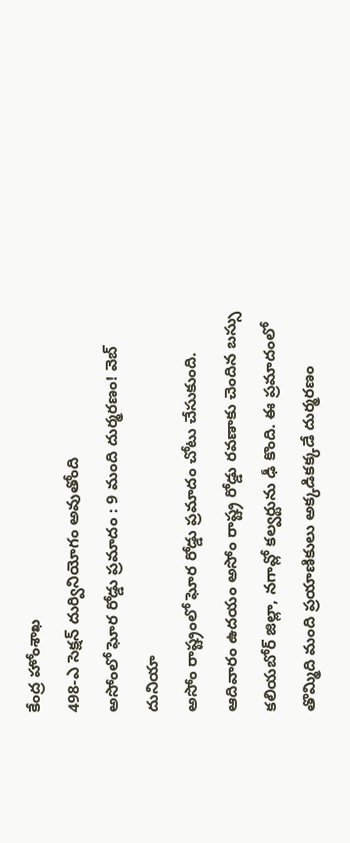కేంద్ర హోంశాఖ
498-ఎ సెక్షన్ దుర్వినియోగం అవుతోంది
అసోంలో ఘోర రోడ్డు ప్రమాదం : 9 మంది దుర్మరణం! వెబ్ దునియా
అసోం రాష్ట్రంలో ఘోర రోడ్డు ప్రమాదం చోటు చేసుకుంది. ఆదివారం ఉదయం అసోం రాష్ట్ర రోడ్డు రవణాకు చెందిన బస్సు కలియబోర్ జిల్లా, నగావ్లో కల్వర్టును ఢీ కొంది. ఈ ప్రమాదంలో తొమ్మిది మంది ప్రయాణికులు అక్కడికక్కడే దుర్మరణం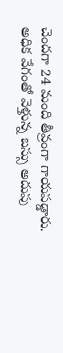చెందగా 24 మంది తీవ్రంగా గాయపడ్డారు. అధిక వేగంతో వెళ్తున్న బస్సు అదుపు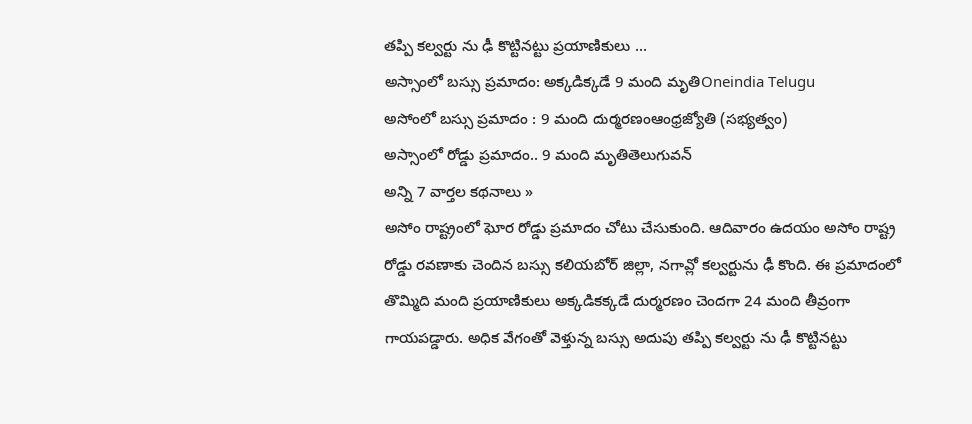తప్పి కల్వర్టు ను ఢీ కొట్టినట్టు ప్రయాణికులు ...
అస్సాంలో బస్సు ప్రమాదం: అక్కడిక్కడే 9 మంది మృతిOneindia Telugu
అసోంలో బస్సు ప్రమాదం : 9 మంది దుర్మరణంఆంధ్రజ్యోతి (సభ్యత్వం)
అస్సాంలో రోడ్డు ప్రమాదం.. 9 మంది మృతితెలుగువన్
అన్ని 7 వార్తల కథనాలు »
అసోం రాష్ట్రంలో ఘోర రోడ్డు ప్రమాదం చోటు చేసుకుంది. ఆదివారం ఉదయం అసోం రాష్ట్ర రోడ్డు రవణాకు చెందిన బస్సు కలియబోర్ జిల్లా, నగావ్లో కల్వర్టును ఢీ కొంది. ఈ ప్రమాదంలో తొమ్మిది మంది ప్రయాణికులు అక్కడికక్కడే దుర్మరణం చెందగా 24 మంది తీవ్రంగా గాయపడ్డారు. అధిక వేగంతో వెళ్తున్న బస్సు అదుపు తప్పి కల్వర్టు ను ఢీ కొట్టినట్టు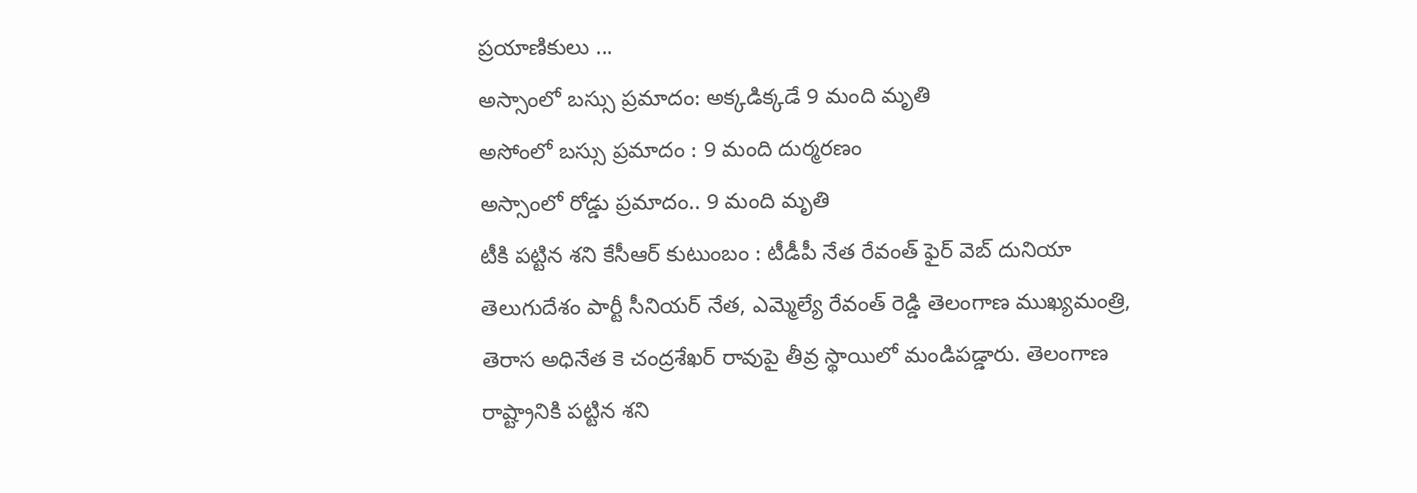ప్రయాణికులు ...
అస్సాంలో బస్సు ప్రమాదం: అక్కడిక్కడే 9 మంది మృతి
అసోంలో బస్సు ప్రమాదం : 9 మంది దుర్మరణం
అస్సాంలో రోడ్డు ప్రమాదం.. 9 మంది మృతి
టీకి పట్టిన శని కేసీఆర్ కుటుంబం : టీడీపీ నేత రేవంత్ ఫైర్ వెబ్ దునియా
తెలుగుదేశం పార్టీ సీనియర్ నేత, ఎమ్మెల్యే రేవంత్ రెడ్డి తెలంగాణ ముఖ్యమంత్రి, తెరాస అధినేత కె చంద్రశేఖర్ రావుపై తీవ్ర స్థాయిలో మండిపడ్డారు. తెలంగాణ రాష్ట్రానికి పట్టిన శని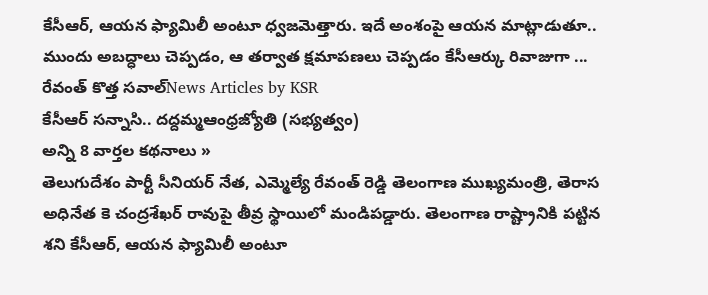కేసీఆర్, ఆయన ఫ్యామిలీ అంటూ ధ్వజమెత్తారు. ఇదే అంశంపై ఆయన మాట్లాడుతూ.. ముందు అబద్ధాలు చెప్పడం, ఆ తర్వాత క్షమాపణలు చెప్పడం కేసీఆర్కు రివాజుగా ...
రేవంత్ కొత్త సవాల్News Articles by KSR
కేసీఆర్ సన్నాసి.. దద్దమ్మఆంధ్రజ్యోతి (సభ్యత్వం)
అన్ని 8 వార్తల కథనాలు »
తెలుగుదేశం పార్టీ సీనియర్ నేత, ఎమ్మెల్యే రేవంత్ రెడ్డి తెలంగాణ ముఖ్యమంత్రి, తెరాస అధినేత కె చంద్రశేఖర్ రావుపై తీవ్ర స్థాయిలో మండిపడ్డారు. తెలంగాణ రాష్ట్రానికి పట్టిన శని కేసీఆర్, ఆయన ఫ్యామిలీ అంటూ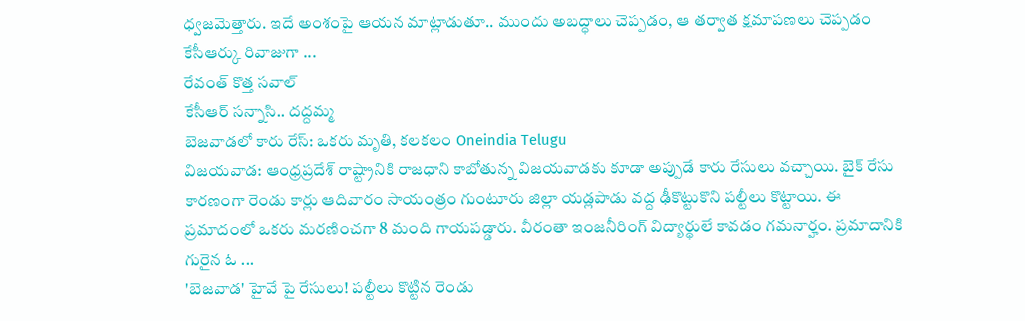ధ్వజమెత్తారు. ఇదే అంశంపై ఆయన మాట్లాడుతూ.. ముందు అబద్ధాలు చెప్పడం, ఆ తర్వాత క్షమాపణలు చెప్పడం కేసీఆర్కు రివాజుగా ...
రేవంత్ కొత్త సవాల్
కేసీఆర్ సన్నాసి.. దద్దమ్మ
బెజవాడలో కారు రేస్: ఒకరు మృతి, కలకలం Oneindia Telugu
విజయవాడ: ఆంధ్రప్రదేశ్ రాష్ట్రానికి రాజధాని కాబోతున్న విజయవాడకు కూడా అప్పుడే కారు రేసులు వచ్చాయి. బైక్ రేసు కారణంగా రెండు కార్లు ఆదివారం సాయంత్రం గుంటూరు జిల్లా యడ్లపాడు వద్ద ఢీకొట్టుకొని పల్టీలు కొట్టాయి. ఈ ప్రమాదంలో ఒకరు మరణించగా 8 మంది గాయపడ్డారు. వీరంతా ఇంజనీరింగ్ విద్యార్థులే కావడం గమనార్హం. ప్రమాదానికి గురైన ఓ ...
'బెజవాడ' హైవే పై రేసులు! పల్టీలు కొట్టిన రెండు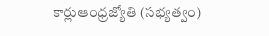కార్లుఆంధ్రజ్యోతి (సభ్యత్వం)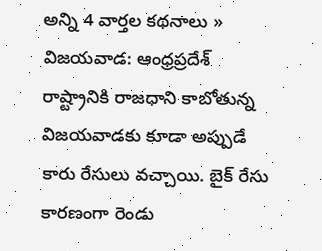అన్ని 4 వార్తల కథనాలు »
విజయవాడ: ఆంధ్రప్రదేశ్ రాష్ట్రానికి రాజధాని కాబోతున్న విజయవాడకు కూడా అప్పుడే కారు రేసులు వచ్చాయి. బైక్ రేసు కారణంగా రెండు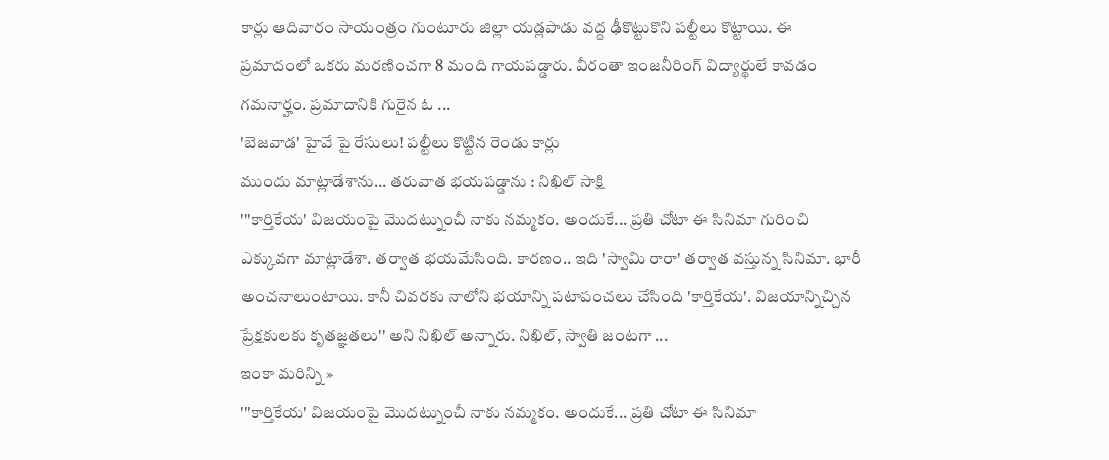కార్లు ఆదివారం సాయంత్రం గుంటూరు జిల్లా యడ్లపాడు వద్ద ఢీకొట్టుకొని పల్టీలు కొట్టాయి. ఈ ప్రమాదంలో ఒకరు మరణించగా 8 మంది గాయపడ్డారు. వీరంతా ఇంజనీరింగ్ విద్యార్థులే కావడం గమనార్హం. ప్రమాదానికి గురైన ఓ ...
'బెజవాడ' హైవే పై రేసులు! పల్టీలు కొట్టిన రెండు కార్లు
ముందు మాట్లాడేశాను... తరువాత భయపడ్డాను : నిఖిల్ సాక్షి
'''కార్తికేయ' విజయంపై మొదట్నుంచీ నాకు నమ్మకం. అందుకే... ప్రతి చోటా ఈ సినిమా గురించి ఎక్కువగా మాట్లాడేశా. తర్వాత భయమేసింది. కారణం.. ఇది 'స్వామి రారా' తర్వాత వస్తున్న సినిమా. భారీ అంచనాలుంటాయి. కానీ చివరకు నాలోని భయాన్ని పటాపంచలు చేసింది 'కార్తికేయ'. విజయాన్నిచ్చిన ప్రేక్షకులకు కృతజ్ఞతలు'' అని నిఖిల్ అన్నారు. నిఖిల్, స్వాతి జంటగా ...
ఇంకా మరిన్ని »
'''కార్తికేయ' విజయంపై మొదట్నుంచీ నాకు నమ్మకం. అందుకే... ప్రతి చోటా ఈ సినిమా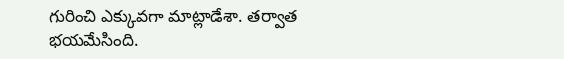గురించి ఎక్కువగా మాట్లాడేశా. తర్వాత భయమేసింది.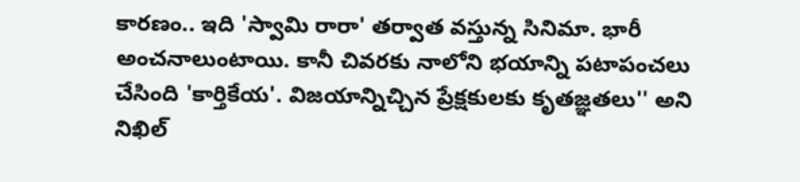కారణం.. ఇది 'స్వామి రారా' తర్వాత వస్తున్న సినిమా. భారీ అంచనాలుంటాయి. కానీ చివరకు నాలోని భయాన్ని పటాపంచలు చేసింది 'కార్తికేయ'. విజయాన్నిచ్చిన ప్రేక్షకులకు కృతజ్ఞతలు'' అని నిఖిల్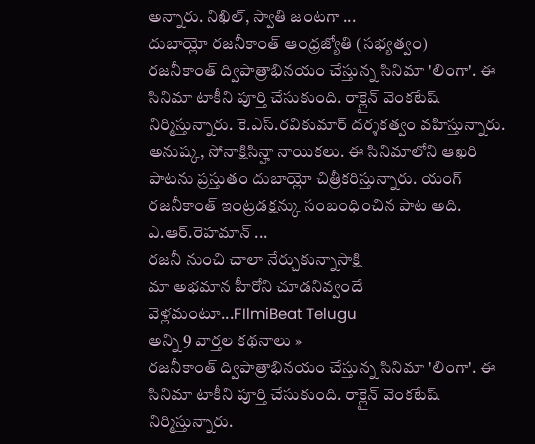అన్నారు. నిఖిల్, స్వాతి జంటగా ...
దుబాయ్లో రజనీకాంత్ ఆంధ్రజ్యోతి (సభ్యత్వం)
రజనీకాంత్ ద్విపాత్రాభినయం చేస్తున్న సినిమా 'లింగా'. ఈ సినిమా టాకీని పూర్తి చేసుకుంది. రాక్లైన్ వెంకటేష్ నిర్మిస్తున్నారు. కె.ఎస్.రవికుమార్ దర్శకత్వం వహిస్తున్నారు. అనుష్క, సోనాక్షిసిన్హా నాయికలు. ఈ సినిమాలోని ఆఖరి పాటను ప్రస్తుతం దుబాయ్లో చిత్రీకరిస్తున్నారు. యంగ్ రజనీకాంత్ ఇంట్రడక్షన్కు సంబంధించిన పాట అది. ఎ.ఆర్.రెహమాన్ ...
రజనీ నుంచి చాలా నేర్చుకున్నాసాక్షి
మా అభమాన హీరోని చూడనివ్వందే వెళ్లమంటూ...FIlmiBeat Telugu
అన్ని 9 వార్తల కథనాలు »
రజనీకాంత్ ద్విపాత్రాభినయం చేస్తున్న సినిమా 'లింగా'. ఈ సినిమా టాకీని పూర్తి చేసుకుంది. రాక్లైన్ వెంకటేష్ నిర్మిస్తున్నారు.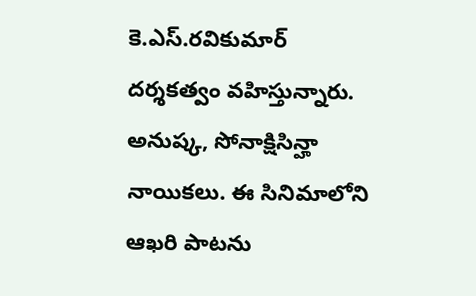కె.ఎస్.రవికుమార్ దర్శకత్వం వహిస్తున్నారు. అనుష్క, సోనాక్షిసిన్హా నాయికలు. ఈ సినిమాలోని ఆఖరి పాటను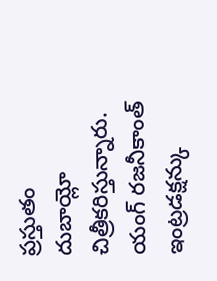ప్రస్తుతం దుబాయ్లో చిత్రీకరిస్తున్నారు. యంగ్ రజనీకాంత్ ఇంట్రడక్షన్కు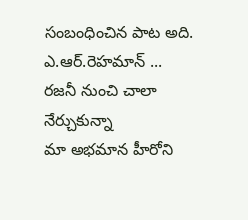సంబంధించిన పాట అది. ఎ.ఆర్.రెహమాన్ ...
రజనీ నుంచి చాలా నేర్చుకున్నా
మా అభమాన హీరోని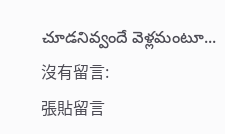చూడనివ్వందే వెళ్లమంటూ...
沒有留言:
張貼留言